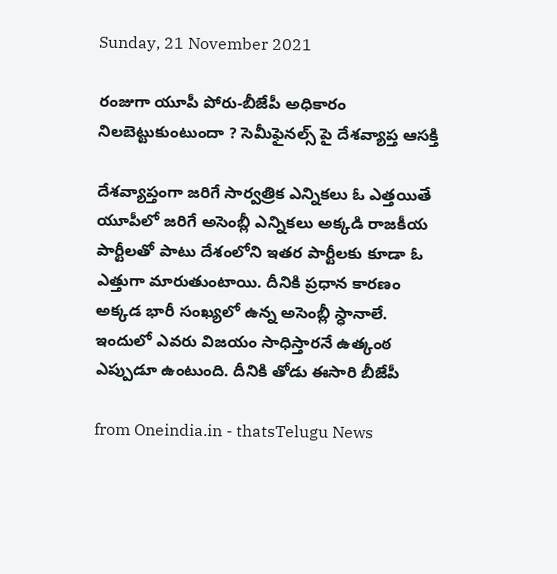Sunday, 21 November 2021

రంజుగా యూపీ పోరు-బీజేపీ అధికారం నిలబెట్టుకుంటుందా ? సెమీఫైనల్స్ పై దేశవ్యాప్త ఆసక్తి

దేశవ్యాప్తంగా జరిగే సార్వత్రిక ఎన్నికలు ఓ ఎత్తయితే యూపీలో జరిగే అసెంబ్లీ ఎన్నికలు అక్కడి రాజకీయ పార్టీలతో పాటు దేశంలోని ఇతర పార్టీలకు కూడా ఓ ఎత్తుగా మారుతుంటాయి. దీనికి ప్రధాన కారణం అక్కడ భారీ సంఖ్యలో ఉన్న అసెంబ్లీ స్ధానాలే. ఇందులో ఎవరు విజయం సాధిస్తారనే ఉత్కంఠ ఎప్పుడూ ఉంటుంది. దీనికి తోడు ఈసారి బీజేపీ

from Oneindia.in - thatsTelugu News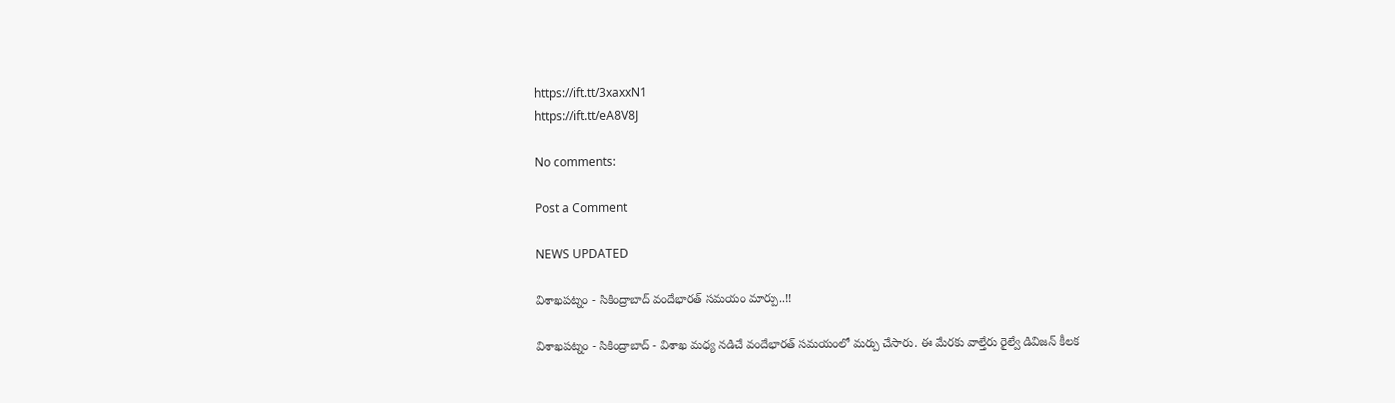https://ift.tt/3xaxxN1
https://ift.tt/eA8V8J

No comments:

Post a Comment

NEWS UPDATED

విశాఖపట్నం - సికింద్రాబాద్ వందేభారత్ సమయం మార్పు..!!

విశాఖపట్నం - సికింద్రాబాద్ - విశాఖ మధ్య నడిచే వందేభారత్ సమయంలో మర్పు చేసారు. ఈ మేరకు వాల్తేరు రైల్వే డివిజన్ కీలక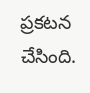ప్రకటన చేసింది.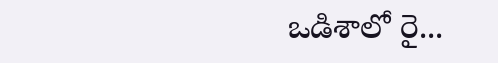ఒడిశాలో రై...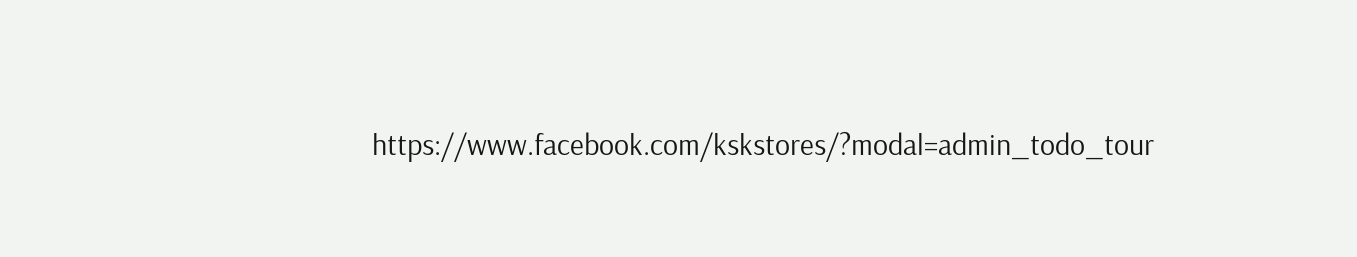https://www.facebook.com/kskstores/?modal=admin_todo_tour